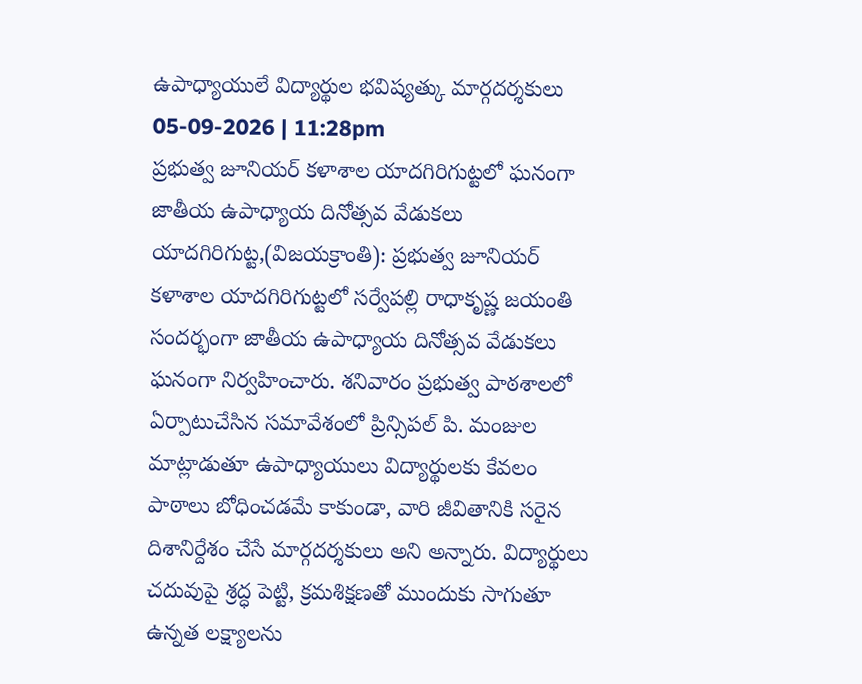ఉపాధ్యాయులే విద్యార్థుల భవిష్యత్కు మార్గదర్శకులు
05-09-2026 | 11:28pm
ప్రభుత్వ జూనియర్ కళాశాల యాదగిరిగుట్టలో ఘనంగా జాతీయ ఉపాధ్యాయ దినోత్సవ వేడుకలు
యాదగిరిగుట్ట,(విజయక్రాంతి): ప్రభుత్వ జూనియర్ కళాశాల యాదగిరిగుట్టలో సర్వేపల్లి రాధాకృష్ణ జయంతి సందర్భంగా జాతీయ ఉపాధ్యాయ దినోత్సవ వేడుకలు ఘనంగా నిర్వహించారు. శనివారం ప్రభుత్వ పాఠశాలలో ఏర్పాటుచేసిన సమావేశంలో ప్రిన్సిపల్ పి. మంజుల మాట్లాడుతూ ఉపాధ్యాయులు విద్యార్థులకు కేవలం పాఠాలు బోధించడమే కాకుండా, వారి జీవితానికి సరైన దిశానిర్దేశం చేసే మార్గదర్శకులు అని అన్నారు. విద్యార్థులు చదువుపై శ్రద్ధ పెట్టి, క్రమశిక్షణతో ముందుకు సాగుతూ ఉన్నత లక్ష్యాలను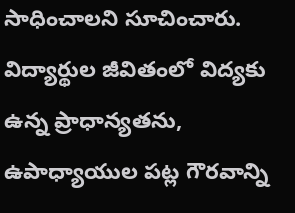సాధించాలని సూచించారు. విద్యార్థుల జీవితంలో విద్యకు ఉన్న ప్రాధాన్యతను, ఉపాధ్యాయుల పట్ల గౌరవాన్ని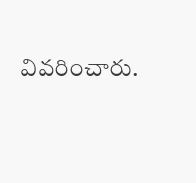వివరించారు.